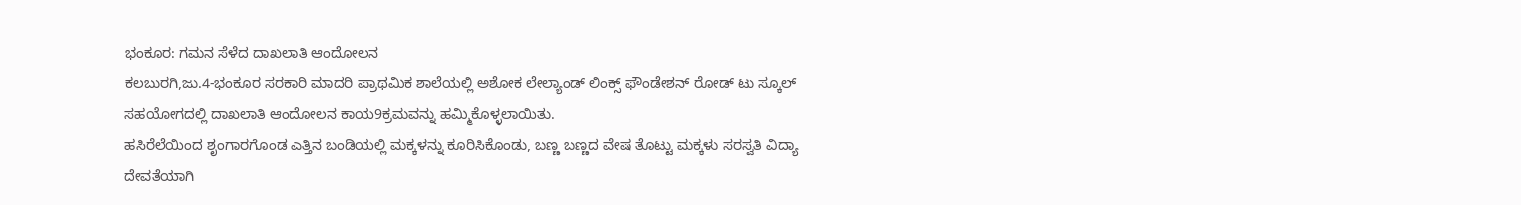ಭಂಕೂರ: ಗಮನ ಸೆಳೆದ ದಾಖಲಾತಿ ಆಂದೋಲನ
ಕಲಬುರಗಿ,ಜು.4-ಭಂಕೂರ ಸರಕಾರಿ ಮಾದರಿ ಪ್ರಾಥಮಿಕ ಶಾಲೆಯಲ್ಲಿ ಅಶೋಕ ಲೇಲ್ಯಾಂಡ್ ಲಿಂಕ್ಸ್ ಫೌಂಡೇಶನ್ ರೋಡ್ ಟು ಸ್ಕೂಲ್ ಸಹಯೋಗದಲ್ಲಿ ದಾಖಲಾತಿ ಆಂದೋಲನ ಕಾಯ9ಕ್ರಮವನ್ನು ಹಮ್ಮಿಕೊಳ್ಳಲಾಯಿತು.
ಹಸಿರೆಲೆಯಿಂದ ಶೃಂಗಾರಗೊಂಡ ಎತ್ತಿನ ಬಂಡಿಯಲ್ಲಿ ಮಕ್ಕಳನ್ನು ಕೂರಿಸಿಕೊಂಡು, ಬಣ್ಣ ಬಣ್ಣದ ವೇಷ ತೊಟ್ಟು ಮಕ್ಕಳು ಸರಸ್ವತಿ ವಿದ್ಯಾ ದೇವತೆಯಾಗಿ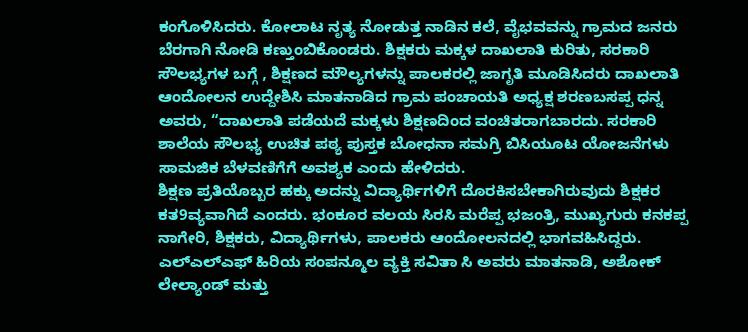ಕಂಗೊಳಿಸಿದರು. ಕೋಲಾಟ ನೃತ್ಯ ನೋಡುತ್ತ ನಾಡಿನ ಕಲೆ, ವೈಭವವನ್ನು ಗ್ರಾಮದ ಜನರು ಬೆರಗಾಗಿ ನೋಡಿ ಕಣ್ತುಂಬಿಕೊಂಡರು. ಶಿಕ್ಷಕರು ಮಕ್ಕಳ ದಾಖಲಾತಿ ಕುರಿತು, ಸರಕಾರಿ ಸೌಲಭ್ಯಗಳ ಬಗ್ಗೆ , ಶಿಕ್ಷಣದ ಮೌಲ್ಯಗಳನ್ನು ಪಾಲಕರಲ್ಲಿ ಜಾಗೃತಿ ಮೂಡಿಸಿದರು ದಾಖಲಾತಿ ಆಂದೋಲನ ಉದ್ದೇಶಿಸಿ ಮಾತನಾಡಿದ ಗ್ರಾಮ ಪಂಚಾಯತಿ ಅಧ್ಯಕ್ಷ ಶರಣಬಸಪ್ಪ ಧನ್ನ ಅವರು, “ದಾಖಲಾತಿ ಪಡೆಯದೆ ಮಕ್ಕಳು ಶಿಕ್ಷಣದಿಂದ ವಂಚಿತರಾಗಬಾರದು. ಸರಕಾರಿ ಶಾಲೆಯ ಸೌಲಭ್ಯ ಉಚಿತ ಪಠ್ಯ ಪುಸ್ತಕ ಬೋಧನಾ ಸಮಗ್ರಿ ಬಿಸಿಯೂಟ ಯೋಜನೆಗಳು ಸಾಮಜಿಕ ಬೆಳವಣಿಗೆಗೆ ಅವಶ್ಯಕ ಎಂದು ಹೇಳಿದರು.
ಶಿಕ್ಷಣ ಪ್ರತಿಯೊಬ್ಬರ ಹಕ್ಕು ಅದನ್ನು ವಿದ್ಯಾರ್ಥಿಗಳಿಗೆ ದೊರಕಿಸಬೇಕಾಗಿರುವುದು ಶಿಕ್ಷಕರ ಕತ9ವ್ಯವಾಗಿದೆ ಎಂದರು. ಭಂಕೂರ ವಲಯ ಸಿರಸಿ ಮರೆಪ್ಪ ಭಜಂತ್ರಿ, ಮುಖ್ಯಗುರು ಕನಕಪ್ಪ ನಾಗೇರಿ, ಶಿಕ್ಷಕರು, ವಿದ್ಯಾರ್ಥಿಗಳು, ಪಾಲಕರು ಆಂದೋಲನದಲ್ಲಿ ಭಾಗವಹಿಸಿದ್ದರು.
ಎಲ್‍ಎಲ್‍ಎಫ್ ಹಿರಿಯ ಸಂಪನ್ಮೂಲ ವ್ಯಕ್ತಿ ಸವಿತಾ ಸಿ ಅವರು ಮಾತನಾಡಿ, ಅಶೋಕ್ ಲೇಲ್ಯಾಂಡ್ ಮತ್ತು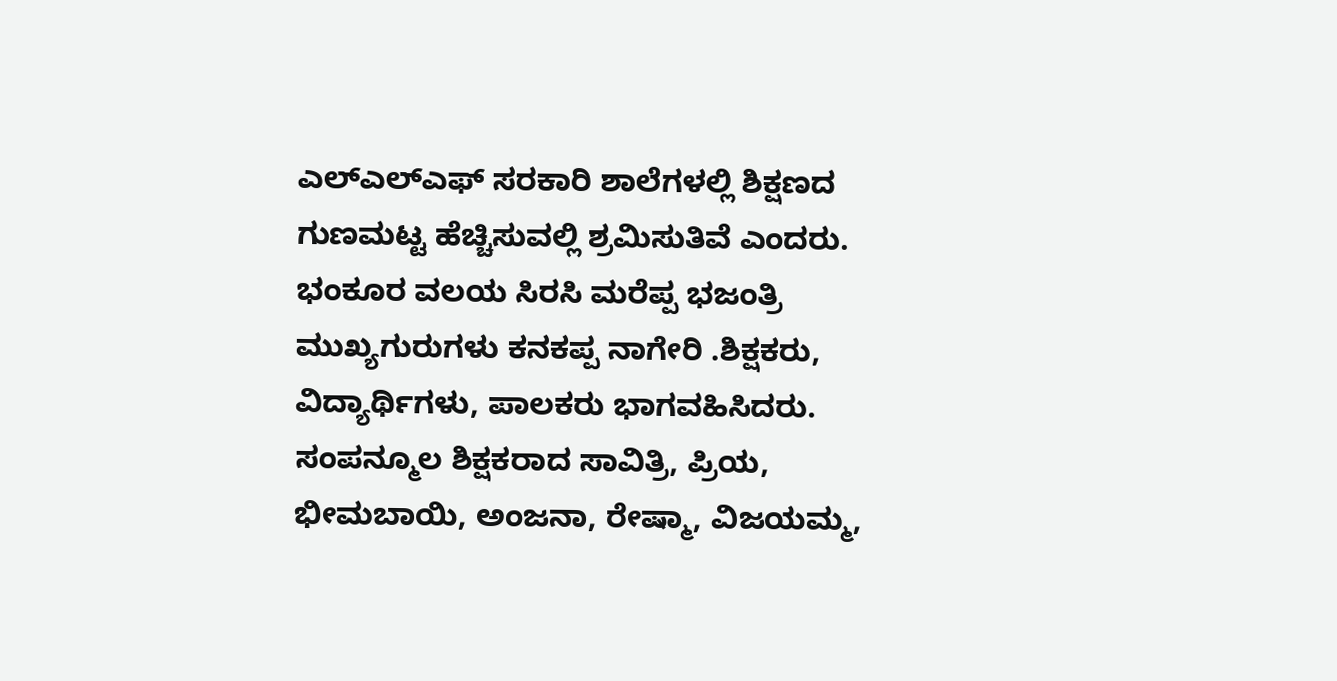ಎಲ್‍ಎಲ್‍ಎಫ್ ಸರಕಾರಿ ಶಾಲೆಗಳಲ್ಲಿ ಶಿಕ್ಷಣದ ಗುಣಮಟ್ಟ ಹೆಚ್ಚಿಸುವಲ್ಲಿ ಶ್ರಮಿಸುತಿವೆ ಎಂದರು. ಭಂಕೂರ ವಲಯ ಸಿರಸಿ ಮರೆಪ್ಪ ಭಜಂತ್ರಿ ಮುಖ್ಯಗುರುಗಳು ಕನಕಪ್ಪ ನಾಗೇರಿ .ಶಿಕ್ಷಕರು, ವಿದ್ಯಾರ್ಥಿಗಳು, ಪಾಲಕರು ಭಾಗವಹಿಸಿದರು.
ಸಂಪನ್ಮೂಲ ಶಿಕ್ಷಕರಾದ ಸಾವಿತ್ರಿ, ಪ್ರಿಯ, ಭೀಮಬಾಯಿ, ಅಂಜನಾ, ರೇಷ್ಮಾ, ವಿಜಯಮ್ಮ,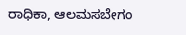ರಾಧಿಕಾ, ಆಲಮಸಬೇಗಂ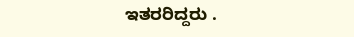ಇತರರಿದ್ದರು .